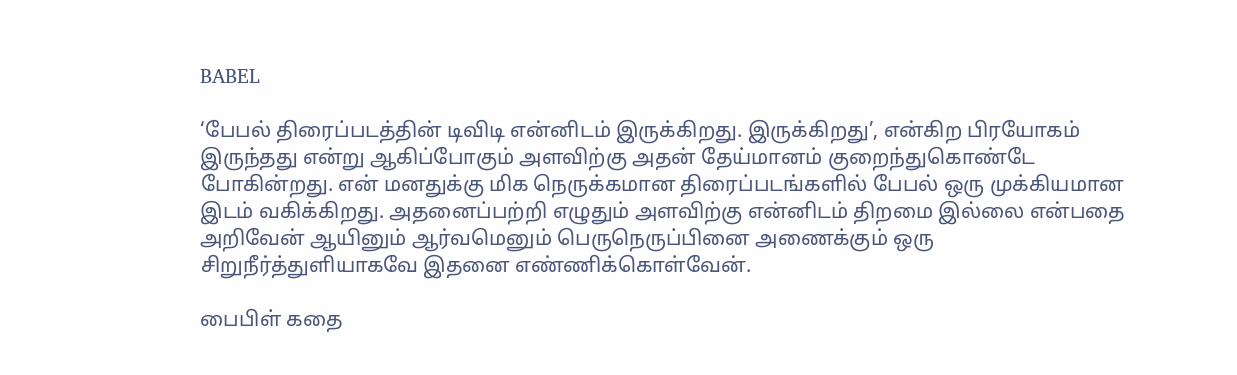BABEL

‘பேபல் திரைப்படத்தின் டிவிடி என்னிடம் இருக்கிறது. இருக்கிறது’, என்கிற பிரயோகம் இருந்தது என்று ஆகிப்போகும் அளவிற்கு அதன் தேய்மானம் குறைந்துகொண்டே போகின்றது. என் மனதுக்கு மிக நெருக்கமான திரைப்படங்களில் பேபல் ஒரு முக்கியமான இடம் வகிக்கிறது. அதனைப்பற்றி எழுதும் அளவிற்கு என்னிடம் திறமை இல்லை என்பதை அறிவேன் ஆயினும் ஆர்வமெனும் பெருநெருப்பினை அணைக்கும் ஒரு சிறுநீர்த்துளியாகவே இதனை எண்ணிக்கொள்வேன்.

பைபிள் கதை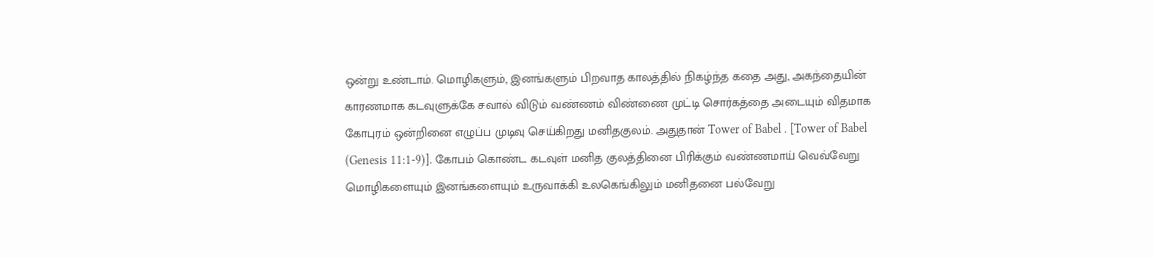ஒன்று உண்டாம். மொழிகளும், இனங்களும் பிறவாத காலத்தில் நிகழ்ந்த கதை அது, அகந்தையின் காரணமாக கடவுளுக்கே சவால் விடும் வண்ணம் விண்ணை முட்டி சொர்கத்தை அடையும் விதமாக கோபுரம் ஒன்றினை எழுப்ப முடிவு செய்கிறது மனிதகுலம். அதுதான் Tower of Babel . [Tower of Babel (Genesis 11:1-9)]. கோபம் கொண்ட கடவுள் மனித குலத்தினை பிரிக்கும் வண்ணமாய் வெவ்வேறு மொழிகளையும் இனங்களையும் உருவாக்கி உலகெங்கிலும் மனிதனை பல்வேறு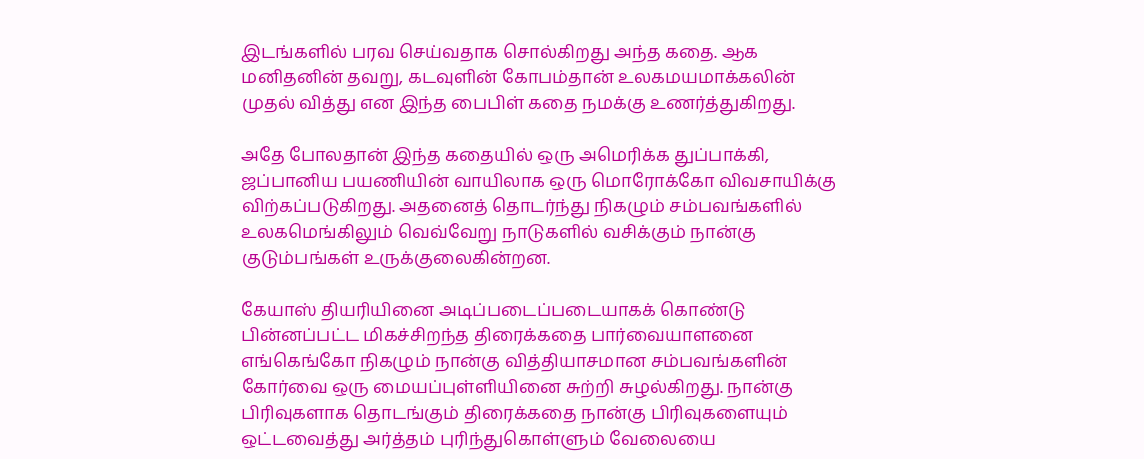இடங்களில் பரவ செய்வதாக சொல்கிறது அந்த கதை. ஆக மனிதனின் தவறு, கடவுளின் கோபம்தான் உலகமயமாக்கலின் முதல் வித்து என இந்த பைபிள் கதை நமக்கு உணர்த்துகிறது.

அதே போலதான் இந்த கதையில் ஒரு அமெரிக்க துப்பாக்கி, ஜப்பானிய பயணியின் வாயிலாக ஒரு மொரோக்கோ விவசாயிக்கு விற்கப்படுகிறது. அதனைத் தொடர்ந்து நிகழும் சம்பவங்களில் உலகமெங்கிலும் வெவ்வேறு நாடுகளில் வசிக்கும் நான்கு குடும்பங்கள் உருக்குலைகின்றன.

கேயாஸ் தியரியினை அடிப்படைப்படையாகக் கொண்டு பின்னப்பட்ட மிகச்சிறந்த திரைக்கதை பார்வையாளனை எங்கெங்கோ நிகழும் நான்கு வித்தியாசமான சம்பவங்களின் கோர்வை ஒரு மையப்புள்ளியினை சுற்றி சுழல்கிறது. நான்கு பிரிவுகளாக தொடங்கும் திரைக்கதை நான்கு பிரிவுகளையும் ஒட்டவைத்து அர்த்தம் புரிந்துகொள்ளும் வேலையை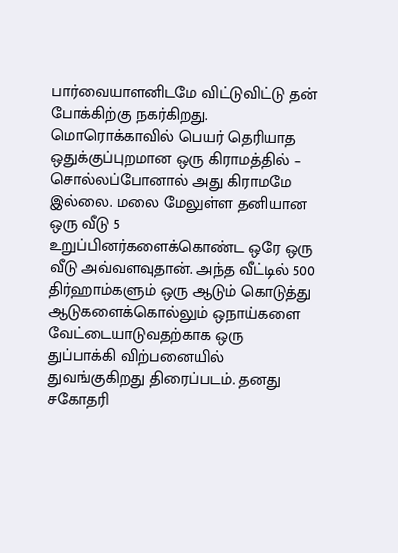பார்வையாளனிடமே விட்டுவிட்டு தன் போக்கிற்கு நகர்கிறது. மொரொக்காவில் பெயர் தெரியாத ஒதுக்குப்புறமான ஒரு கிராமத்தில் – சொல்லப்போனால் அது கிராமமே இல்லை. மலை மேலுள்ள தனியான ஒரு வீடு 5 உறுப்பினர்களைக்கொண்ட ஒரே ஒரு வீடு அவ்வளவுதான். அந்த வீட்டில் 500 திர்ஹாம்களும் ஒரு ஆடும் கொடுத்து ஆடுகளைக்கொல்லும் ஒநாய்களை வேட்டையாடுவதற்காக ஒரு துப்பாக்கி விற்பனையில் துவங்குகிறது திரைப்படம். தனது சகோதரி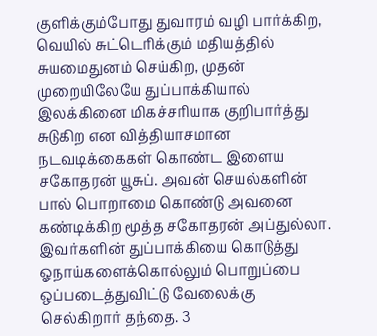குளிக்கும்போது துவாரம் வழி பார்க்கிற, வெயில் சுட்டெரிக்கும் மதியத்தில் சுயமைதுனம் செய்கிற, முதன் முறையிலேயே துப்பாக்கியால் இலக்கினை மிகச்சரியாக குறிபார்த்து சுடுகிற என வித்தியாசமான நடவடிக்கைகள் கொண்ட இளைய சகோதரன் யூசுப். அவன் செயல்களின் பால் பொறாமை கொண்டு அவனை கண்டிக்கிற மூத்த சகோதரன் அப்துல்லா. இவர்களின் துப்பாக்கியை கொடுத்து ஓநாய்களைக்கொல்லும் பொறுப்பை ஒப்படைத்துவிட்டு வேலைக்கு செல்கிறார் தந்தை. 3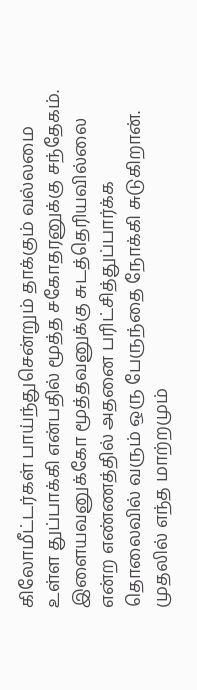கிலோமீட்டர்கள் பாய்ந்துசென்றும் தாக்கும் வல்லமை உள்ள துப்பாக்கி என்பதில் மூத்த சகோதரனுக்கு சந்தேகம். இளையவனுக்கோ மூத்தவனுக்கு சுடத்தெரியவில்லை என்ற எண்ணத்தில் அதனை பரிட்சித்துப்பார்க்க தொலைவில் வரும் ஒரு பேருந்தை நோக்கி சுடுகிறான். முதலில் எந்த மாற்றமும்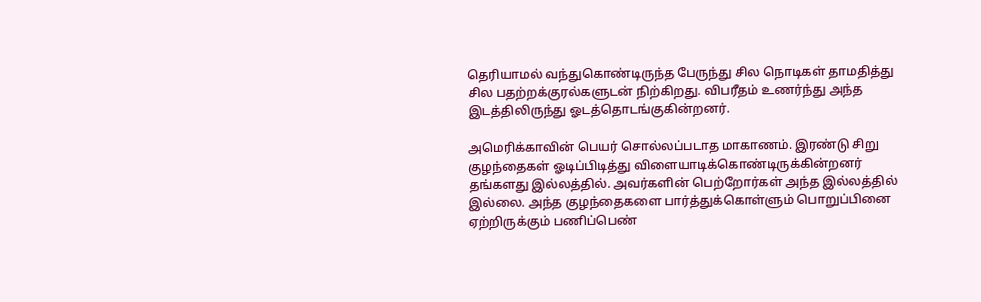தெரியாமல் வந்துகொண்டிருந்த பேருந்து சில நொடிகள் தாமதித்து சில பதற்றக்குரல்களுடன் நிற்கிறது. விபரீதம் உணர்ந்து அந்த இடத்திலிருந்து ஓடத்தொடங்குகின்றனர்.

அமெரிக்காவின் பெயர் சொல்லப்படாத மாகாணம். இரண்டு சிறு குழந்தைகள் ஓடிப்பிடித்து விளையாடிக்கொண்டிருக்கின்றனர் தங்களது இல்லத்தில். அவர்களின் பெற்றோர்கள் அந்த இல்லத்தில் இல்லை. அந்த குழந்தைகளை பார்த்துக்கொள்ளும் பொறுப்பினை ஏற்றிருக்கும் பணிப்பெண்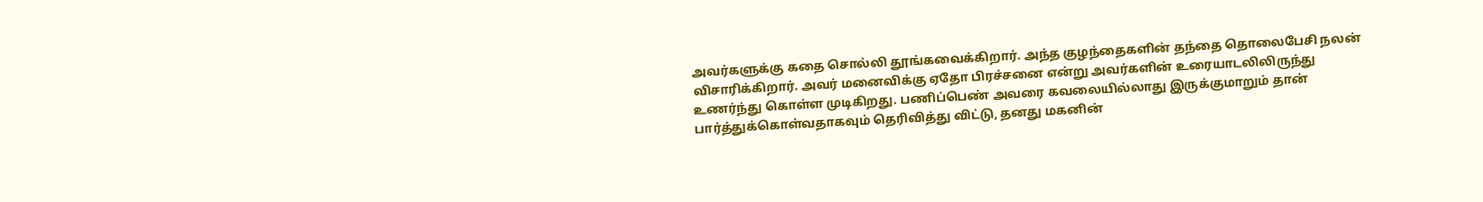அவர்களுக்கு கதை சொல்லி தூங்கவைக்கிறார். அந்த குழந்தைகளின் தந்தை தொலைபேசி நலன் விசாரிக்கிறார். அவர் மனைவிக்கு ஏதோ பிரச்சனை என்று அவர்களின் உரையாடலிலிருந்து உணர்ந்து கொள்ள முடிகிறது. பணிப்பெண் அவரை கவலையில்லாது இருக்குமாறும் தான் பார்த்துக்கொள்வதாகவும் தெரிவித்து விட்டு, தனது மகனின்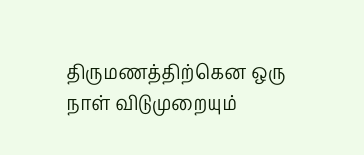திருமணத்திற்கென ஒரு நாள் விடுமுறையும்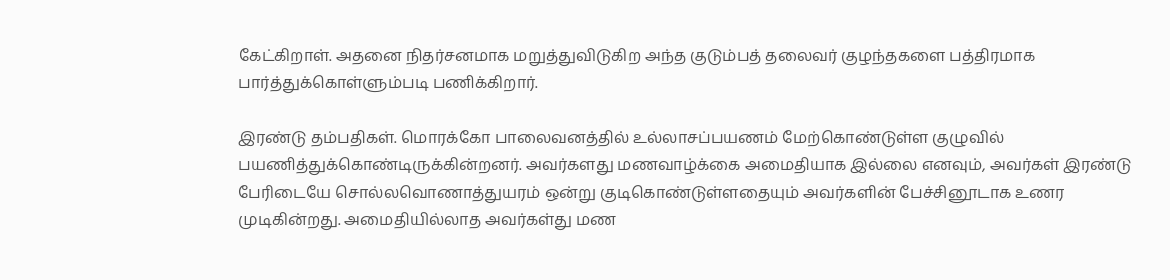கேட்கிறாள். அதனை நிதர்சனமாக மறுத்துவிடுகிற அந்த குடும்பத் தலைவர் குழந்தகளை பத்திரமாக பார்த்துக்கொள்ளும்படி பணிக்கிறார்.

இரண்டு தம்பதிகள். மொரக்கோ பாலைவனத்தில் உல்லாசப்பயணம் மேற்கொண்டுள்ள குழுவில் பயணித்துக்கொண்டிருக்கின்றனர். அவர்களது மணவாழ்க்கை அமைதியாக இல்லை எனவும், அவர்கள் இரண்டு பேரிடையே சொல்லவொணாத்துயரம் ஒன்று குடிகொண்டுள்ளதையும் அவர்களின் பேச்சினூடாக உணர முடிகின்றது. அமைதியில்லாத அவர்கள்து மண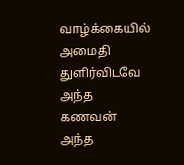வாழ்க்கையில் அமைதி துளிர்விடவே அந்த கணவன் அந்த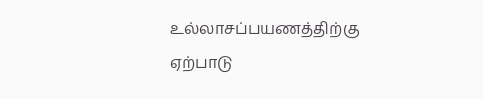உல்லாசப்பயணத்திற்கு ஏற்பாடு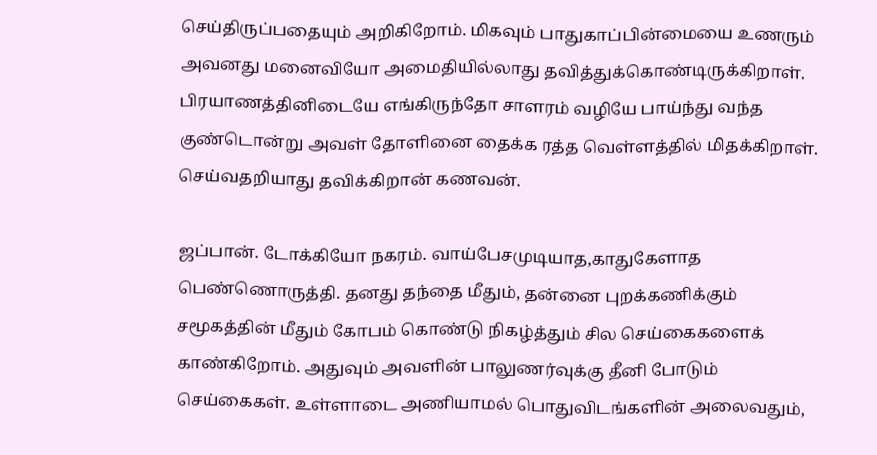செய்திருப்பதையும் அறிகிறோம். மிகவும் பாதுகாப்பின்மையை உணரும் அவனது மனைவியோ அமைதியில்லாது தவித்துக்கொண்டிருக்கிறாள். பிரயாணத்தினிடையே எங்கிருந்தோ சாளரம் வழியே பாய்ந்து வந்த குண்டொன்று அவள் தோளினை தைக்க ரத்த வெள்ளத்தில் மிதக்கிறாள். செய்வதறியாது தவிக்கிறான் கணவன்.

ஜப்பான். டோக்கியோ நகரம். வாய்பேசமுடியாத,காதுகேளாத பெண்ணொருத்தி. தனது தந்தை மீதும், தன்னை புறக்கணிக்கும் சமூகத்தின் மீதும் கோபம் கொண்டு நிகழ்த்தும் சில செய்கைகளைக் காண்கிறோம். அதுவும் அவளின் பாலுணர்வுக்கு தீனி போடும் செய்கைகள். உள்ளாடை அணியாமல் பொதுவிடங்களின் அலைவதும்,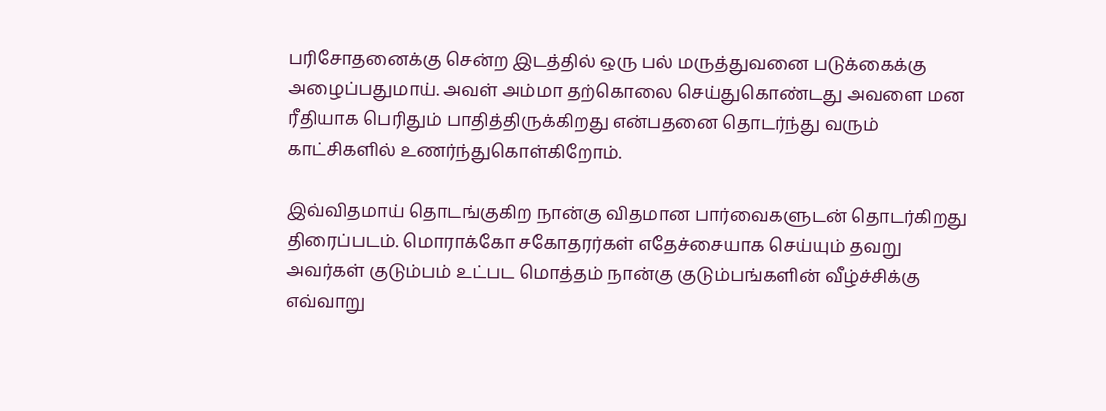பரிசோதனைக்கு சென்ற இடத்தில் ஒரு பல் மருத்துவனை படுக்கைக்கு அழைப்பதுமாய். அவள் அம்மா தற்கொலை செய்துகொண்டது அவளை மன ரீதியாக பெரிதும் பாதித்திருக்கிறது என்பதனை தொடர்ந்து வரும் காட்சிகளில் உணர்ந்துகொள்கிறோம்.

இவ்விதமாய் தொடங்குகிற நான்கு விதமான பார்வைகளுடன் தொடர்கிறது திரைப்படம். மொராக்கோ சகோதரர்கள் எதேச்சையாக செய்யும் தவறு அவர்கள் குடும்பம் உட்பட மொத்தம் நான்கு குடும்பங்களின் வீழ்ச்சிக்கு எவ்வாறு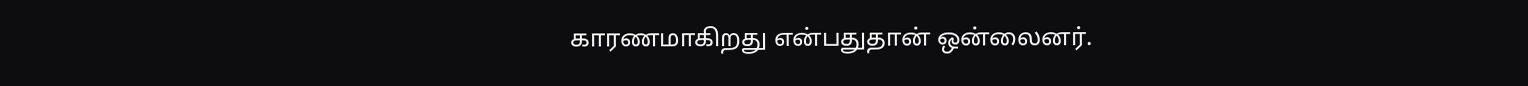காரணமாகிறது என்பதுதான் ஒன்லைனர்.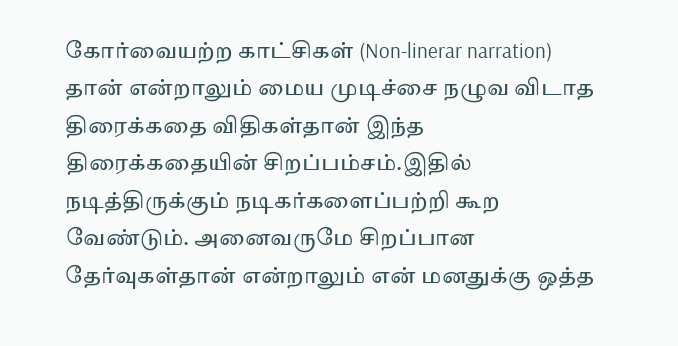கோர்வையற்ற காட்சிகள் (Non-linerar narration) தான் என்றாலும் மைய முடிச்சை நழுவ விடாத திரைக்கதை விதிகள்தான் இந்த திரைக்கதையின் சிறப்பம்சம்.இதில் நடித்திருக்கும் நடிகர்களைப்பற்றி கூற வேண்டும். அனைவருமே சிறப்பான தேர்வுகள்தான் என்றாலும் என் மனதுக்கு ஒத்த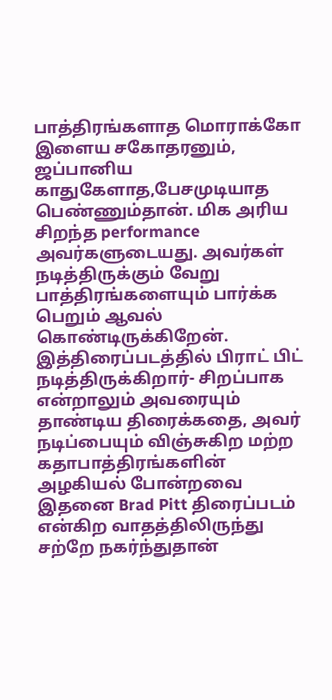பாத்திரங்களாத மொராக்கோ இளைய சகோதரனும், ஜப்பானிய காதுகேளாத,பேசமுடியாத பெண்ணும்தான். மிக அரிய சிறந்த performance அவர்களுடையது. அவர்கள் நடித்திருக்கும் வேறு பாத்திரங்களையும் பார்க்க பெறும் ஆவல் கொண்டிருக்கிறேன். இத்திரைப்படத்தில் பிராட் பிட் நடித்திருக்கிறார்- சிறப்பாக என்றாலும் அவரையும் தாண்டிய திரைக்கதை, அவர் நடிப்பையும் விஞ்சுகிற மற்ற கதாபாத்திரங்களின் அழகியல் போன்றவை இதனை Brad Pitt திரைப்படம் என்கிற வாதத்திலிருந்து சற்றே நகர்ந்துதான்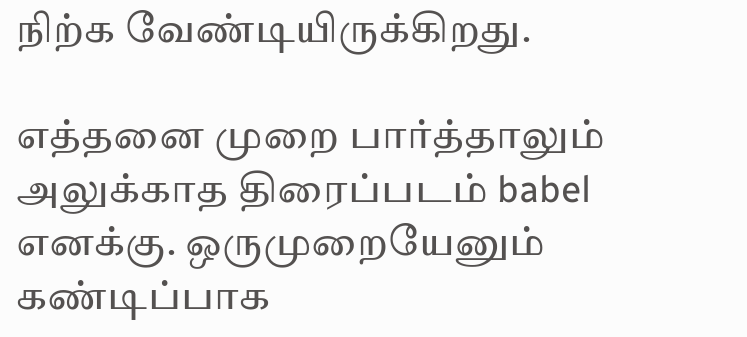நிற்க வேண்டியிருக்கிறது.

எத்தனை முறை பார்த்தாலும் அலுக்காத திரைப்படம் babel எனக்கு. ஒருமுறையேனும் கண்டிப்பாக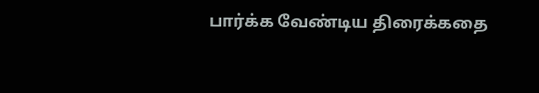பார்க்க வேண்டிய திரைக்கதை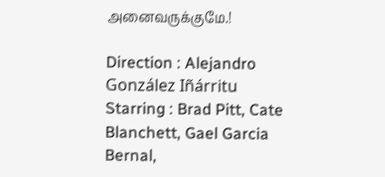அனைவருக்குமே.!

Direction : Alejandro González Iñárritu
Starring : Brad Pitt, Cate Blanchett, Gael Garcia Bernal,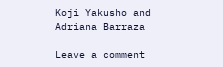Koji Yakusho and Adriana Barraza

Leave a comment